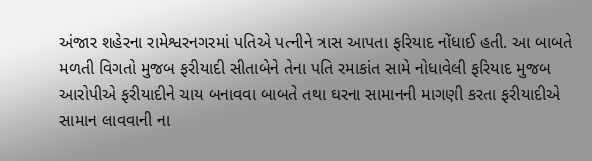અંજાર શહેરના રામેશ્વરનગરમાં પતિએ પત્નીને ત્રાસ આપતા ફરિયાદ નોંધાઈ હતી. આ બાબતે મળતી વિગતો મુજબ ફરીયાદી સીતાબેને તેના પતિ રમાકાંત સામે નોધાવેલી ફરિયાદ મુજબ આરોપીએ ફરીયાદીને ચાય બનાવવા બાબતે તથા ઘરના સામાનની માગણી કરતા ફરીયાદીએ સામાન લાવવાની ના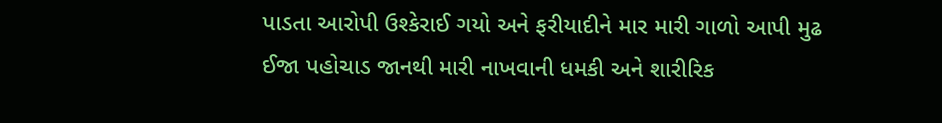પાડતા આરોપી ઉશ્કેરાઈ ગયો અને ફરીયાદીને માર મારી ગાળો આપી મુઢ ઈજા પહોચાડ જાનથી મારી નાખવાની ધમકી અને શારીરિક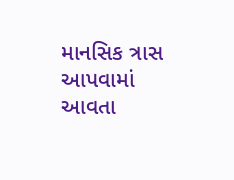માનસિક ત્રાસ આપવામાં આવતા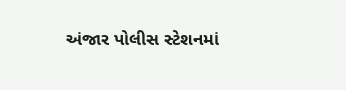અંજાર પોલીસ સ્ટેશનમાં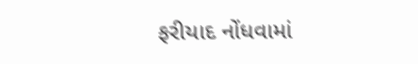ફરીયાદ નોંધવામાં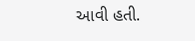આવી હતી.